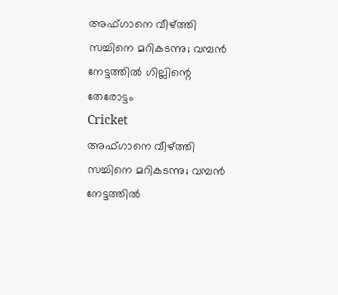അഫ്ഗാനെ വീഴ്ത്തി സച്ചിനെ മറികടന്നു; വമ്പന്‍ നേട്ടത്തില്‍ ഗില്ലിന്റെ തേരോട്ടം
Cricket
അഫ്ഗാനെ വീഴ്ത്തി സച്ചിനെ മറികടന്നു; വമ്പന്‍ നേട്ടത്തില്‍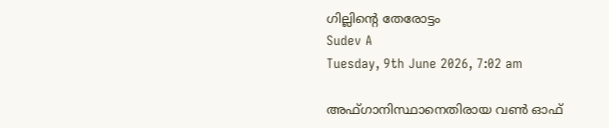ഗില്ലിന്റെ തേരോട്ടം
Sudev A
Tuesday, 9th June 2026, 7:02 am

അഫ്ഗാനിസ്ഥാനെതിരായ വണ്‍ ഓഫ്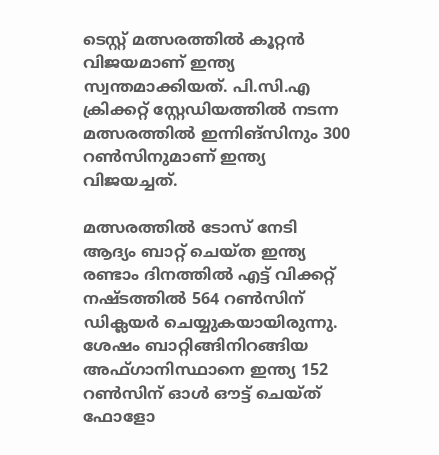ടെസ്റ്റ് മത്സരത്തില്‍ കൂറ്റന്‍ വിജയമാണ് ഇന്ത്യ സ്വന്തമാക്കിയത്. പി.സി.എ ക്രിക്കറ്റ് സ്റ്റേഡിയത്തില്‍ നടന്ന മത്സരത്തില്‍ ഇന്നിങ്സിനും 300 റണ്‍സിനുമാണ് ഇന്ത്യ വിജയച്ചത്.

മത്സരത്തില്‍ ടോസ് നേടി ആദ്യം ബാറ്റ് ചെയ്ത ഇന്ത്യ രണ്ടാം ദിനത്തില്‍ എട്ട് വിക്കറ്റ് നഷ്ടത്തില്‍ 564 റണ്‍സിന് ഡിക്ലയര്‍ ചെയ്യുകയായിരുന്നു. ശേഷം ബാറ്റിങ്ങിനിറങ്ങിയ അഫ്ഗാനിസ്ഥാനെ ഇന്ത്യ 152 റണ്‍സിന് ഓള്‍ ഔട്ട് ചെയ്ത് ഫോളോ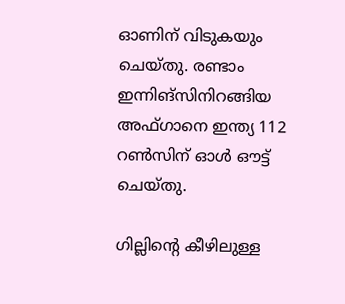ഓണിന് വിടുകയും ചെയ്തു. രണ്ടാം ഇന്നിങ്സിനിറങ്ങിയ അഫ്ഗാനെ ഇന്ത്യ 112 റണ്‍സിന് ഓള്‍ ഔട്ട് ചെയ്തു.

ഗില്ലിന്റെ കീഴിലുള്ള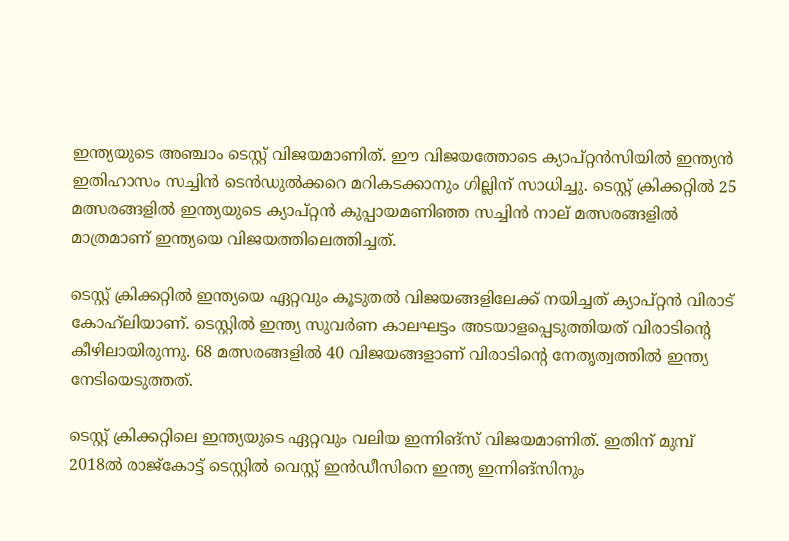ഇന്ത്യയുടെ അഞ്ചാം ടെസ്റ്റ് വിജയമാണിത്. ഈ വിജയത്തോടെ ക്യാപ്റ്റന്‍സിയില്‍ ഇന്ത്യന്‍ ഇതിഹാസം സച്ചിന്‍ ടെന്‍ഡുല്‍ക്കറെ മറികടക്കാനും ഗില്ലിന് സാധിച്ചു. ടെസ്റ്റ് ക്രിക്കറ്റില്‍ 25 മത്സരങ്ങളില്‍ ഇന്ത്യയുടെ ക്യാപ്റ്റന്‍ കുപ്പായമണിഞ്ഞ സച്ചിന്‍ നാല് മത്സരങ്ങളില്‍ മാത്രമാണ് ഇന്ത്യയെ വിജയത്തിലെത്തിച്ചത്.

ടെസ്റ്റ് ക്രിക്കറ്റില്‍ ഇന്ത്യയെ ഏറ്റവും കൂടുതല്‍ വിജയങ്ങളിലേക്ക് നയിച്ചത് ക്യാപ്റ്റന്‍ വിരാട് കോഹ്‌ലിയാണ്. ടെസ്റ്റില്‍ ഇന്ത്യ സുവര്‍ണ കാലഘട്ടം അടയാളപ്പെടുത്തിയത് വിരാടിന്റെ കീഴിലായിരുന്നു. 68 മത്സരങ്ങളില്‍ 40 വിജയങ്ങളാണ് വിരാടിന്റെ നേതൃത്വത്തില്‍ ഇന്ത്യ നേടിയെടുത്തത്.

ടെസ്റ്റ് ക്രിക്കറ്റിലെ ഇന്ത്യയുടെ ഏറ്റവും വലിയ ഇന്നിങ്സ് വിജയമാണിത്. ഇതിന് മുമ്പ് 2018ല്‍ രാജ്കോട്ട് ടെസ്റ്റില്‍ വെസ്റ്റ് ഇന്‍ഡീസിനെ ഇന്ത്യ ഇന്നിങ്സിനും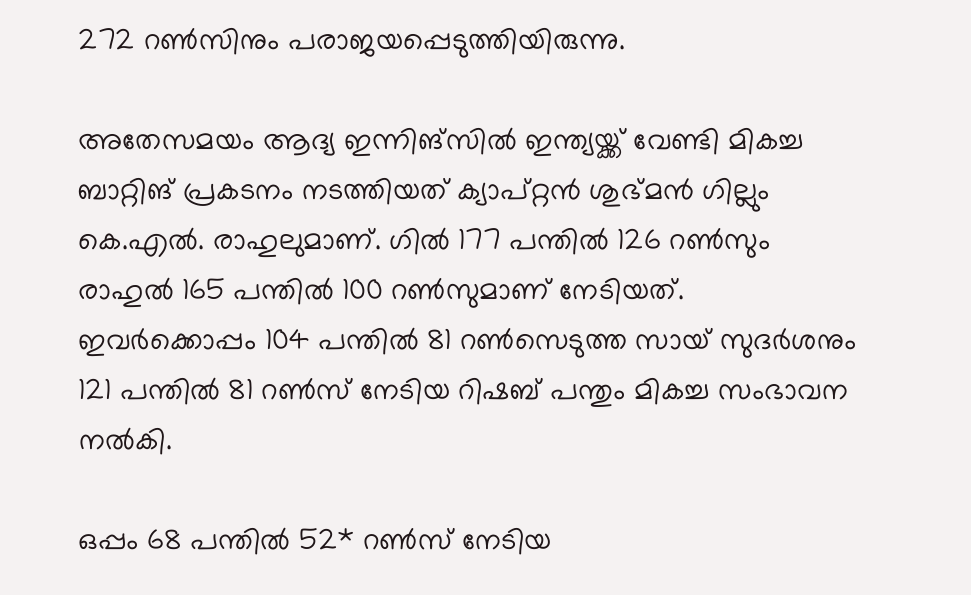272 റണ്‍സിനും പരാജയപ്പെടുത്തിയിരുന്നു.

അതേസമയം ആദ്യ ഇന്നിങ്സില്‍ ഇന്ത്യയ്ക്ക് വേണ്ടി മികച്ച ബാറ്റിങ് പ്രകടനം നടത്തിയത് ക്യാപ്റ്റന്‍ ശുഭ്മന്‍ ഗില്ലും കെ.എല്‍. രാഹുലുമാണ്. ഗില്‍ 177 പന്തില്‍ 126 റണ്‍സും രാഹുല്‍ 165 പന്തില്‍ 100 റണ്‍സുമാണ് നേടിയത്. ഇവര്‍ക്കൊപ്പം 104 പന്തില്‍ 81 റണ്‍സെടുത്ത സായ് സുദര്‍ശനും 121 പന്തില്‍ 81 റണ്‍സ് നേടിയ റിഷബ് പന്തും മികച്ച സംഭാവന നല്‍കി.

ഒപ്പം 68 പന്തില്‍ 52* റണ്‍സ് നേടിയ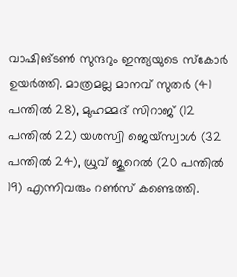വാഷിങ്ടണ്‍ സുന്ദറും ഇന്ത്യയുടെ സ്‌കോര്‍ ഉയര്‍ത്തി. മാത്രമല്ല മാനവ് സുതര്‍ (41 പന്തില്‍ 28), മുഹമ്മദ് സിറാജ് (12 പന്തില്‍ 22) യശസ്വി ജെയ്‌സ്വാള്‍ (32 പന്തില്‍ 24), ധ്രുവ് ജുറെല്‍ (20 പന്തില്‍ 19) എന്നിവരും റണ്‍സ് കണ്ടെത്തി.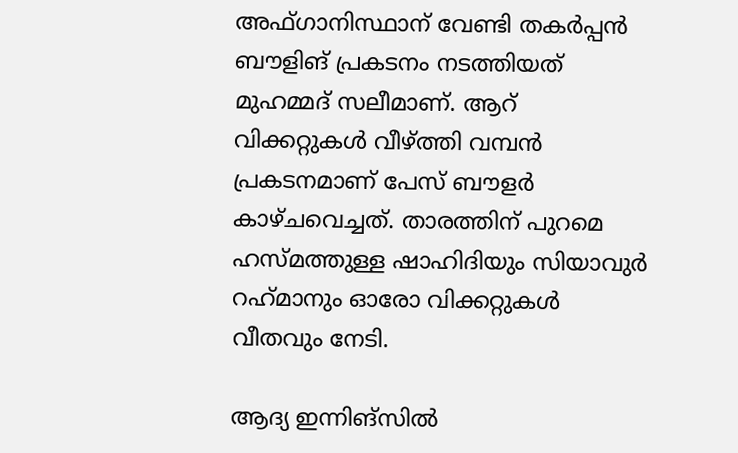അഫ്ഗാനിസ്ഥാന് വേണ്ടി തകര്‍പ്പന്‍ ബൗളിങ് പ്രകടനം നടത്തിയത് മുഹമ്മദ് സലീമാണ്. ആറ് വിക്കറ്റുകള്‍ വീഴ്ത്തി വമ്പന്‍ പ്രകടനമാണ് പേസ് ബൗളര്‍ കാഴ്ചവെച്ചത്. താരത്തിന് പുറമെ ഹസ്മത്തുള്ള ഷാഹിദിയും സിയാവുര്‍ റഹ്‌മാനും ഓരോ വിക്കറ്റുകള്‍ വീതവും നേടി.

ആദ്യ ഇന്നിങ്സില്‍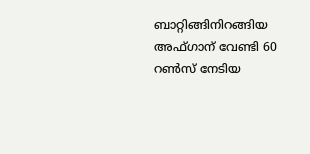ബാറ്റിങ്ങിനിറങ്ങിയ അഫ്ഗാന് വേണ്ടി 60 റണ്‍സ് നേടിയ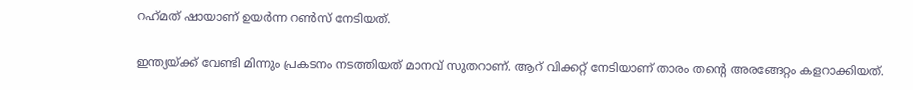റഹ്‌മത് ഷായാണ് ഉയര്‍ന്ന റണ്‍സ് നേടിയത്.

ഇന്ത്യയ്ക്ക് വേണ്ടി മിന്നും പ്രകടനം നടത്തിയത് മാനവ് സുതറാണ്. ആറ് വിക്കറ്റ് നേടിയാണ് താരം തന്റെ അരങ്ങേറ്റം കളറാക്കിയത്.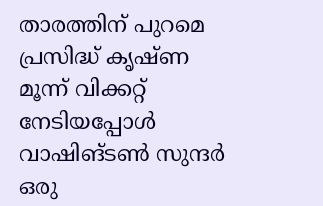താരത്തിന് പുറമെ പ്രസിദ്ധ് കൃഷ്ണ മൂന്ന് വിക്കറ്റ് നേടിയപ്പോള്‍ വാഷിങ്ടണ്‍ സുന്ദര്‍ ഒരു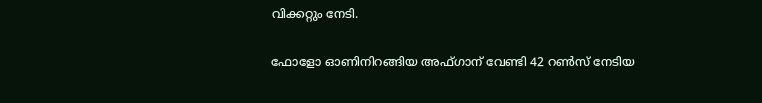വിക്കറ്റും നേടി.

ഫോളോ ഓണിനിറങ്ങിയ അഫ്ഗാന് വേണ്ടി 42 റണ്‍സ് നേടിയ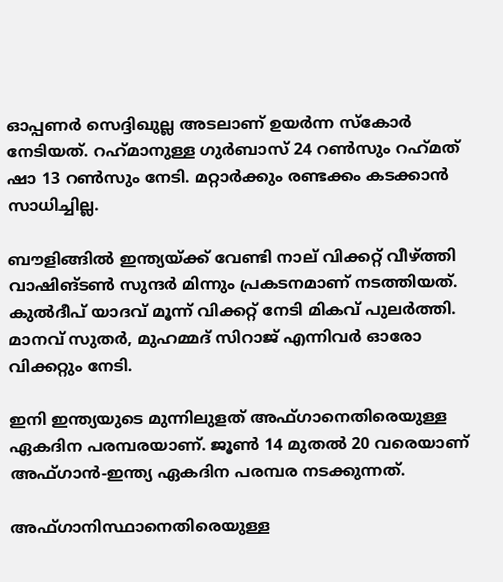ഓപ്പണര്‍ സെദ്ദിഖുല്ല അടലാണ് ഉയര്‍ന്ന സ്‌കോര്‍ നേടിയത്. റഹ്‌മാനുള്ള ഗുര്‍ബാസ് 24 റണ്‍സും റഹ്‌മത് ഷാ 13 റണ്‍സും നേടി. മറ്റാര്‍ക്കും രണ്ടക്കം കടക്കാന്‍ സാധിച്ചില്ല.

ബൗളിങ്ങില്‍ ഇന്ത്യയ്ക്ക് വേണ്ടി നാല് വിക്കറ്റ് വീഴ്ത്തി വാഷിങ്ടണ്‍ സുന്ദര്‍ മിന്നും പ്രകടനമാണ് നടത്തിയത്. കുല്‍ദീപ് യാദവ് മൂന്ന് വിക്കറ്റ് നേടി മികവ് പുലര്‍ത്തി. മാനവ് സുതര്‍, മുഹമ്മദ് സിറാജ് എന്നിവര്‍ ഓരോ വിക്കറ്റും നേടി.

ഇനി ഇന്ത്യയുടെ മുന്നിലുളത് അഫ്ഗാനെതിരെയുള്ള ഏകദിന പരമ്പരയാണ്. ജൂണ്‍ 14 മുതല്‍ 20 വരെയാണ് അഫ്ഗാന്‍-ഇന്ത്യ ഏകദിന പരമ്പര നടക്കുന്നത്.

അഫ്ഗാനിസ്ഥാനെതിരെയുള്ള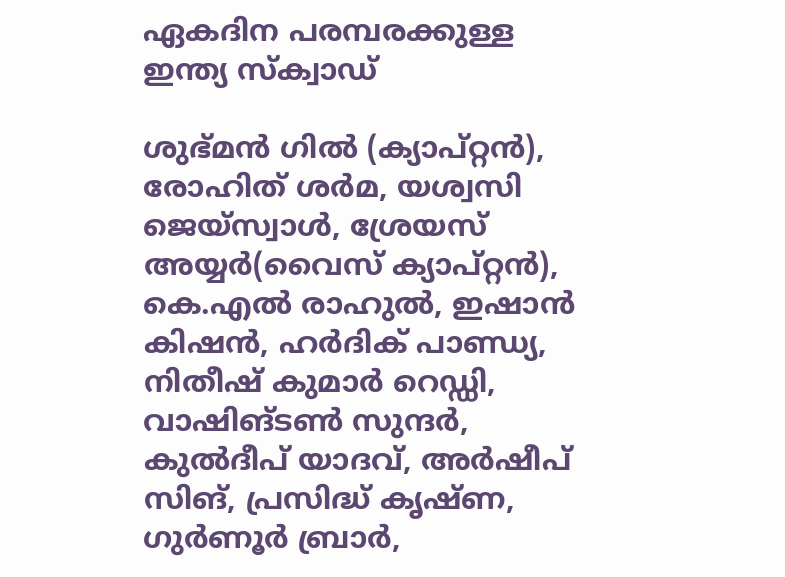ഏകദിന പരമ്പരക്കുള്ള ഇന്ത്യ സ്‌ക്വാഡ്

ശുഭ്മന്‍ ഗില്‍ (ക്യാപ്റ്റന്‍), രോഹിത് ശര്‍മ, യശ്വസി ജെയ്‌സ്വാള്‍, ശ്രേയസ് അയ്യര്‍(വൈസ് ക്യാപ്റ്റന്‍), കെ.എല്‍ രാഹുല്‍, ഇഷാന്‍ കിഷന്‍, ഹര്‍ദിക് പാണ്ഡ്യ, നിതീഷ് കുമാര്‍ റെഡ്ഡി, വാഷിങ്ടണ്‍ സുന്ദര്‍, കുല്‍ദീപ് യാദവ്, അര്‍ഷീപ് സിങ്, പ്രസിദ്ധ് കൃഷ്ണ, ഗുര്‍ണൂര്‍ ബ്രാര്‍,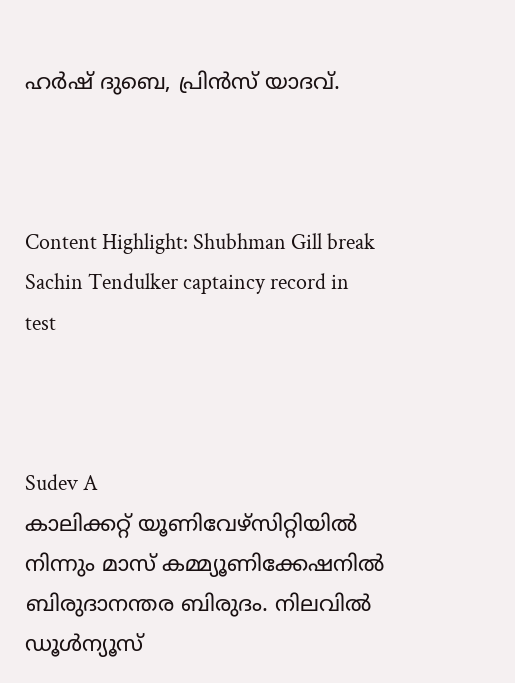ഹര്‍ഷ് ദുബെ, പ്രിന്‍സ് യാദവ്.



Content Highlight: Shubhman Gill break Sachin Tendulker captaincy record in test



Sudev A
കാലിക്കറ്റ് യൂണിവേഴ്‌സിറ്റിയില്‍ നിന്നും മാസ് കമ്മ്യൂണിക്കേഷനില്‍ ബിരുദാനന്തര ബിരുദം. നിലവില്‍ ഡൂള്‍ന്യൂസ്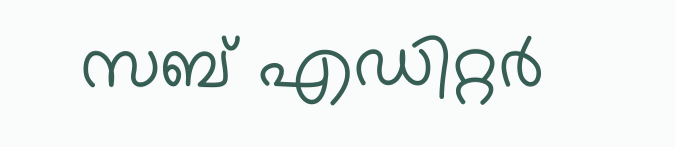സബ് എഡിറ്റര്‍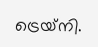ട്രെയ്‌നി.